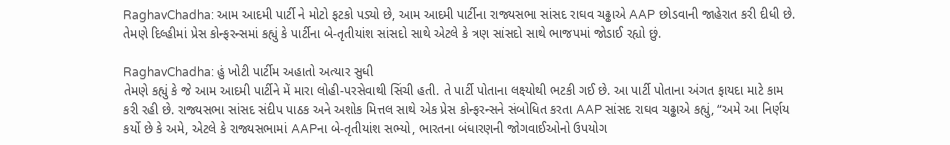RaghavChadha: આમ આદમી પાર્ટી ને મોટો ફટકો પડ્યો છે, આમ આદમી પાર્ટીના રાજ્યસભા સાંસદ રાઘવ ચઢ્ઢાએ AAP છોડવાની જાહેરાત કરી દીધી છે. તેમણે દિલ્હીમાં પ્રેસ કોન્ફરન્સમાં કહ્યું કે પાર્ટીના બે-તૃતીયાંશ સાંસદો સાથે એટલે કે ત્રણ સાંસદો સાથે ભાજપમાં જોડાઈ રહ્યો છું.

RaghavChadha: હું ખોટી પાર્ટીમ અહાતો અત્યાર સુધી
તેમણે કહ્યું કે જે આમ આદમી પાર્ટીને મેં મારા લોહી-પરસેવાથી સિંચી હતી. તે પાર્ટી પોતાના લક્ષ્યોથી ભટકી ગઈ છે. આ પાર્ટી પોતાના અંગત ફાયદા માટે કામ કરી રહી છે. રાજ્યસભા સાંસદ સંદીપ પાઠક અને અશોક મિત્તલ સાથે એક પ્રેસ કોન્ફરન્સને સંબોધિત કરતા AAP સાંસદ રાઘવ ચઢ્ઢાએ કહ્યું, “અમે આ નિર્ણય કર્યો છે કે અમે, એટલે કે રાજ્યસભામાં AAPના બે-તૃતીયાંશ સભ્યો, ભારતના બંધારણની જોગવાઈઓનો ઉપયોગ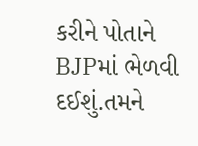કરીને પોતાને BJPમાં ભેળવી દઈશું.તમને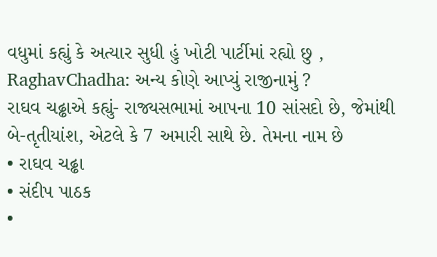વધુમાં કહ્યું કે અત્યાર સુધી હું ખોટી પાર્ટીમાં રહ્યો છુ ,
RaghavChadha: અન્ય કોણે આપ્યું રાજીનામું ?
રાઘવ ચઢ્ઢાએ કહ્યું- રાજ્યસભામાં આપના 10 સાંસદો છે, જેમાંથી બે-તૃતીયાંશ, એટલે કે 7 અમારી સાથે છે. તેમના નામ છે
• રાઘવ ચઢ્ઢા
• સંદીપ પાઠક
•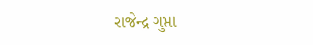રાજેન્દ્ર ગુપ્તા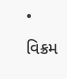• વિક્રમ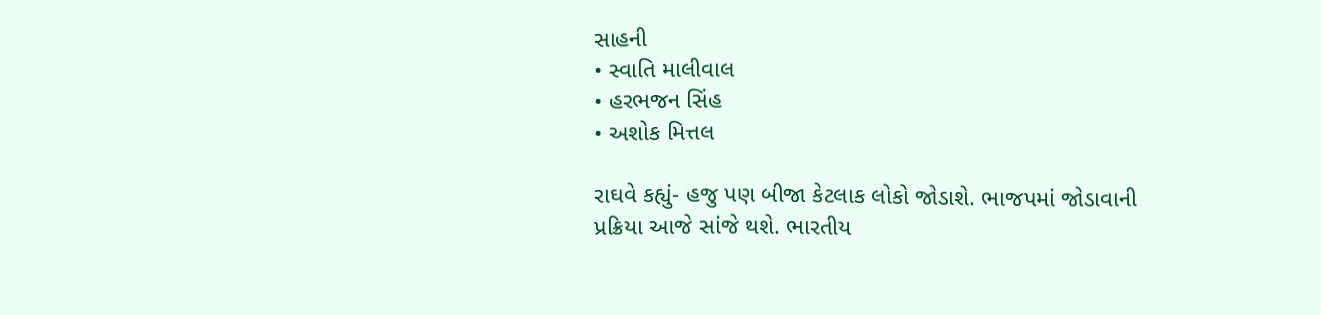સાહની
• સ્વાતિ માલીવાલ
• હરભજન સિંહ
• અશોક મિત્તલ

રાઘવે કહ્યું- હજુ પણ બીજા કેટલાક લોકો જોડાશે. ભાજપમાં જોડાવાની પ્રક્રિયા આજે સાંજે થશે. ભારતીય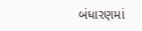બંધારણમાં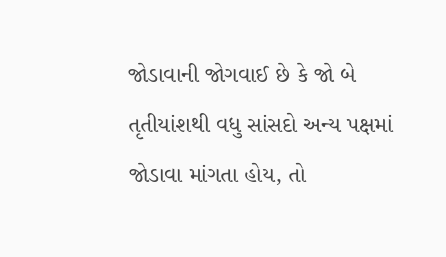જોડાવાની જોગવાઈ છે કે જો બે તૃતીયાંશથી વધુ સાંસદો અન્ય પક્ષમાં જોડાવા માંગતા હોય, તો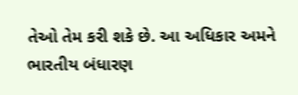તેઓ તેમ કરી શકે છે. આ અધિકાર અમને ભારતીય બંધારણ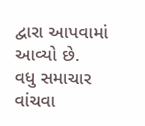દ્વારા આપવામાં આવ્યો છે.
વધુ સમાચાર વાંચવા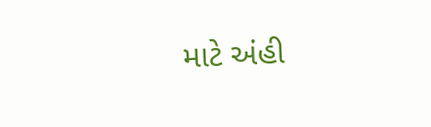માટે અંહી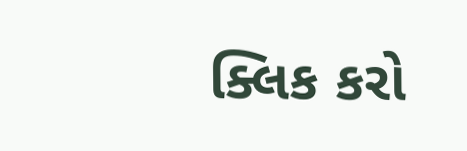ક્લિક કરો